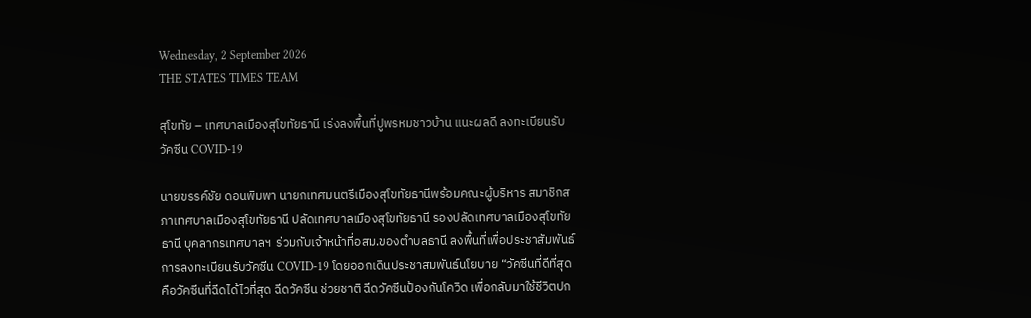Wednesday, 2 September 2026
THE STATES TIMES TEAM

สุโขทัย – เทศบาลเมืองสุโขทัยธานี เร่งลงพื้นที่ปูพรหมชาวบ้าน แนะผลดี ลงทะเบียนรับวัคซีน COVID-19

นายขรรค์ชัย ดอนพิมพา นายกเทศมนตรีเมืองสุโขทัยธานีพร้อมคณะผู้บริหาร สมาชิกสภาเทศบาลเมืองสุโขทัยธานี ปลัดเทศบาลเมืองสุโขทัยธานี รองปลัดเทศบาลเมืองสุโขทัยธานี บุคลากรเทศบาลฯ  ร่วมกับเจ้าหน้าที่อสม.ของตำบลธานี ลงพื้นที่เพื่อประชาสัมพันธ์การลงทะเบียนรับวัคซีน COVID-19 โดยออกเดินประชาสมพันธ์นโยบาย “วัคซีนที่ดีที่สุดคือวัคซีนที่ฉีดได้ไวที่สุด ฉีดวัคซีน ช่วยชาติ ฉีดวัคซีนป้องกันโควิด เพื่อกลับมาใช้ชีวิตปก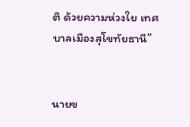ติ ด้วยความห่วงใย เทศบาลเมืองสุโขทัยธานี”


นายข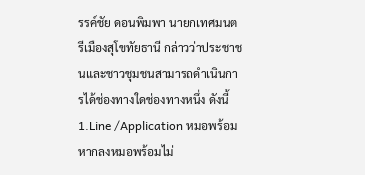รรค์ชัย ดอนพิมพา นายกเทศมนตรีเมืองสุโขทัยธานี กล่าวว่าประชาชนและชาวชุมชนสามารถดำเนินการได้ช่องทางใดช่องทางหนึ่ง ดังนี้ 1.Line /Application หมอพร้อม  หากลงหมอพร้อมไม่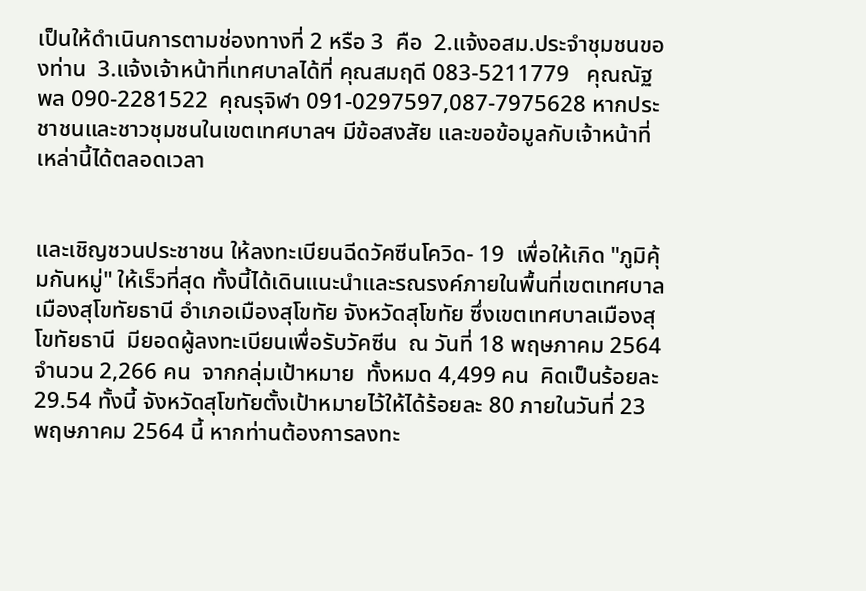เป็นให้ดำเนินการตามช่องทางที่ 2 หรือ 3  คือ  2.แจ้งอสม.ประจำชุมชนของท่าน  3.แจ้งเจ้าหน้าที่เทศบาลได้ที่ คุณสมฤดี 083-5211779   คุณณัฐพล 090-2281522  คุณรุจิฬา 091-0297597,087-7975628 หากประชาชนและชาวชุมชนในเขตเทศบาลฯ มีข้อสงสัย และขอข้อมูลกับเจ้าหน้าที่เหล่านี้ได้ตลอดเวลา


และเชิญชวนประชาชน ให้ลงทะเบียนฉีดวัคซีนโควิด- 19  เพื่อให้เกิด "ภูมิคุ้มกันหมู่" ให้เร็วที่สุด ทั้งนี้ได้เดินแนะนำและรณรงค์ภายในพื้นที่เขตเทศบาลเมืองสุโขทัยธานี อำเภอเมืองสุโขทัย จังหวัดสุโขทัย ซึ่งเขตเทศบาลเมืองสุโขทัยธานี  มียอดผู้ลงทะเบียนเพื่อรับวัคซีน  ณ วันที่ 18 พฤษภาคม 2564   จำนวน 2,266 คน  จากกลุ่มเป้าหมาย  ทั้งหมด 4,499 คน  คิดเป็นร้อยละ 29.54 ทั้งนี้ จังหวัดสุโขทัยตั้งเป้าหมายไว้ให้ได้ร้อยละ 80 ภายในวันที่ 23 พฤษภาคม 2564 นี้ หากท่านต้องการลงทะ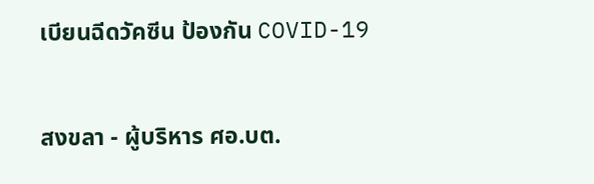เบียนฉีดวัคซีน ป้องกัน COVID-19


สงขลา - ผู้บริหาร ศอ.บต.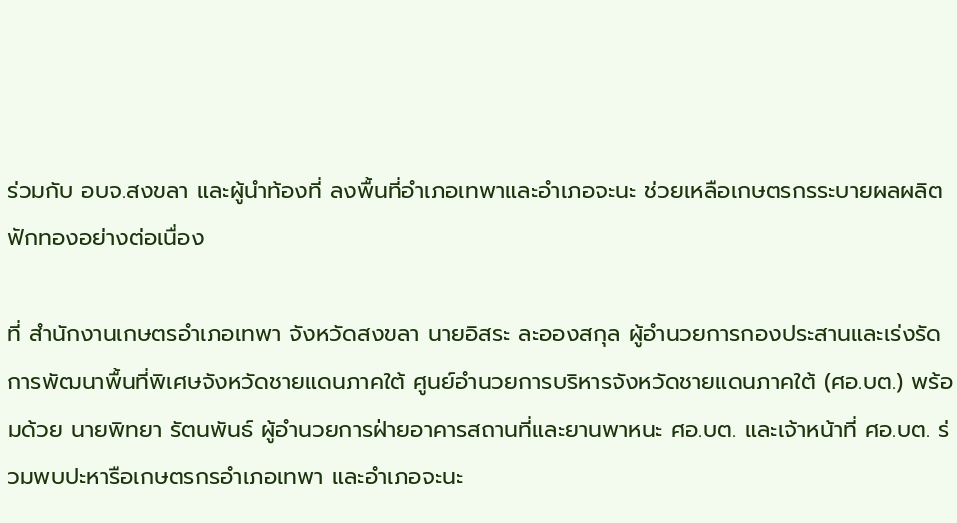ร่วมกับ อบจ.สงขลา และผู้นำท้องที่ ลงพื้นที่อำเภอเทพาและอำเภอจะนะ ช่วยเหลือเกษตรกรระบายผลผลิตฟักทองอย่างต่อเนื่อง

ที่ สำนักงานเกษตรอำเภอเทพา จังหวัดสงขลา นายอิสระ ละอองสกุล ผู้อำนวยการกองประสานและเร่งรัดการพัฒนาพื้นที่พิเศษจังหวัดชายแดนภาคใต้ ศูนย์อำนวยการบริหารจังหวัดชายแดนภาคใต้ (ศอ.บต.) พร้อมด้วย นายพิทยา รัตนพันธ์ ผู้อำนวยการฝ่ายอาคารสถานที่และยานพาหนะ ศอ.บต. และเจ้าหน้าที่ ศอ.บต. ร่วมพบปะหารือเกษตรกรอำเภอเทพา และอำเภอจะนะ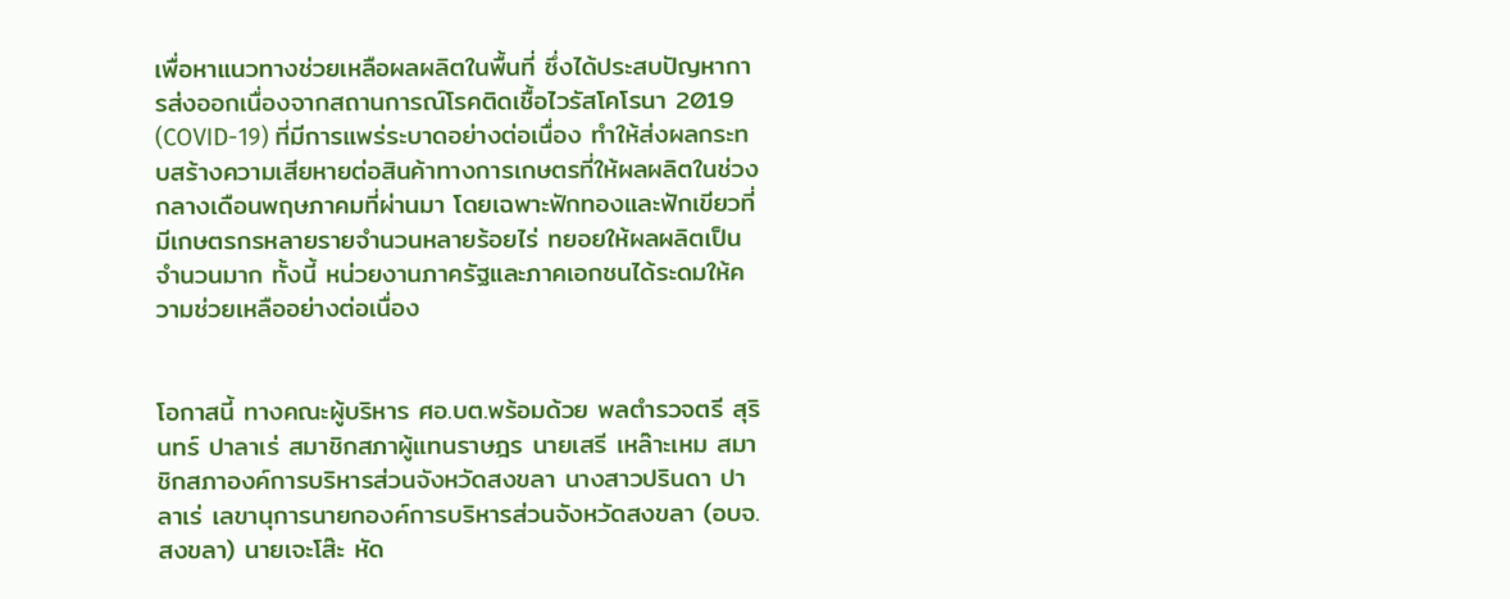เพื่อหาแนวทางช่วยเหลือผลผลิตในพื้นที่ ซึ่งได้ประสบปัญหาการส่งออกเนื่องจากสถานการณ์โรคติดเชื้อไวรัสโคโรนา 2019 (COVID-19) ที่มีการแพร่ระบาดอย่างต่อเนื่อง ทำให้ส่งผลกระทบสร้างความเสียหายต่อสินค้าทางการเกษตรที่ให้ผลผลิตในช่วงกลางเดือนพฤษภาคมที่ผ่านมา โดยเฉพาะฟักทองและฟักเขียวที่มีเกษตรกรหลายรายจำนวนหลายร้อยไร่ ทยอยให้ผลผลิตเป็นจำนวนมาก ทั้งนี้ หน่วยงานภาครัฐและภาคเอกชนได้ระดมให้ความช่วยเหลืออย่างต่อเนื่อง


โอกาสนี้ ทางคณะผู้บริหาร ศอ.บต.พร้อมด้วย พลตำรวจตรี สุรินทร์ ปาลาเร่ สมาชิกสภาผู้แทนราษฎร นายเสรี เหล๊าะเหม สมาชิกสภาองค์การบริหารส่วนจังหวัดสงขลา นางสาวปรินดา ปาลาเร่ เลขานุการนายกองค์การบริหารส่วนจังหวัดสงขลา (อบจ.สงขลา) นายเจะโส๊ะ หัด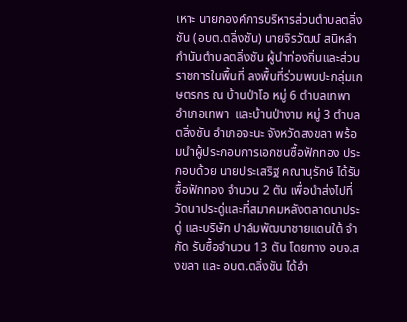เหาะ นายกองค์การบริหารส่วนตำบลตลิ่งชัน (อบต.ตลิ่งชัน) นายจิรวัฒน์ สนิหลำ กำนันตำบลตลิ่งชัน ผู้นำท่องถิ่นและส่วนราชการในพื้นที่ ลงพื้นที่ร่วมพบปะกลุ่มเกษตรกร ณ บ้านป่าโอ หมู่ 6 ตำบลเทพา อำเภอเทพา  และบ้านป่างาม หมู่ 3 ตำบลตลิ่งชัน อำเภอจะนะ จังหวัดสงขลา พร้อมนำผู้ประกอบการเอกชนซื้อฟักทอง ประกอบด้วย นายประเสริฐ คณานุรักษ์ ได้รับซื้อฟักทอง จำนวน 2 ตัน เพื่อนำส่งไปที่วัดนาประดู่และที่สมาคมหลังตลาดนาประดู่ และบริษัท ปาล์มพัฒนาชายแดนใต้ จำกัด รับซื้อจำนวน 13 ตัน โดยทาง อบจ.สงขลา และ อบต.ตลิ่งชัน ได้อำ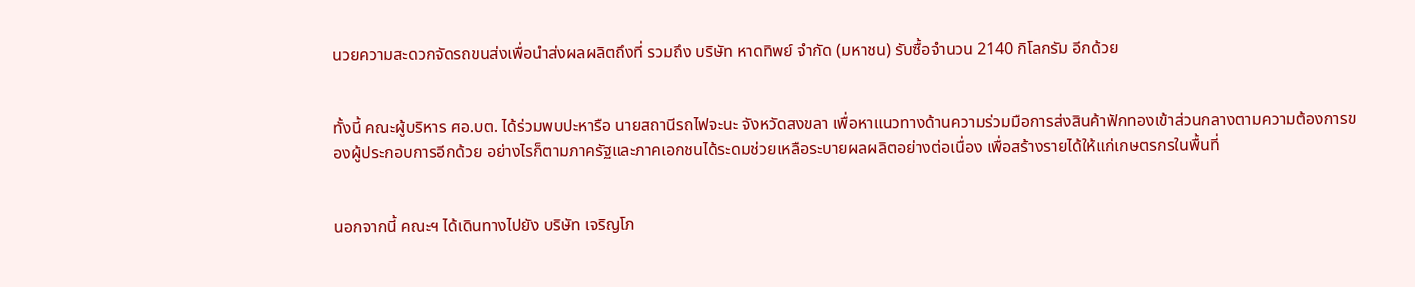นวยความสะดวกจัดรถขนส่งเพื่อนำส่งผลผลิตถึงที่ รวมถึง บริษัท หาดทิพย์ จำกัด (มหาชน) รับซื้อจำนวน 2140 กิโลกรัม อีกด้วย


ทั้งนี้ คณะผู้บริหาร ศอ.บต. ได้ร่วมพบปะหารือ นายสถานีรถไฟจะนะ จังหวัดสงขลา เพื่อหาแนวทางด้านความร่วมมือการส่งสินค้าฟักทองเข้าส่วนกลางตามความต้องการของผู้ประกอบการอีกด้วย อย่างไรก็ตามภาครัฐและภาคเอกชนได้ระดมช่วยเหลือระบายผลผลิตอย่างต่อเนื่อง เพื่อสร้างรายได้ให้แก่เกษตรกรในพื้นที่


นอกจากนี้ คณะฯ ได้เดินทางไปยัง บริษัท เจริญโภ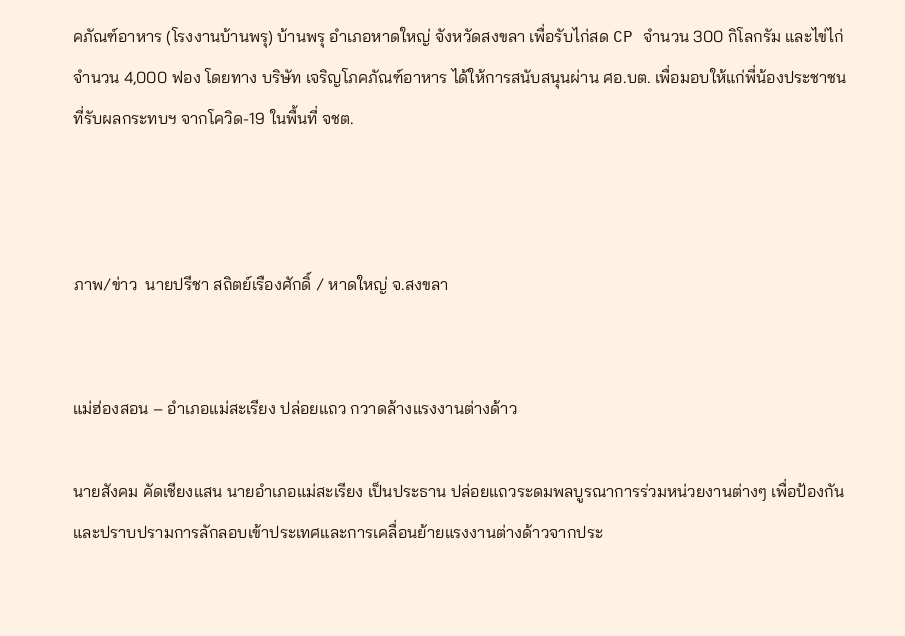คภัณฑ์อาหาร (โรงงานบ้านพรุ) บ้านพรุ อำเภอหาดใหญ่ จังหวัดสงขลา เพื่อรับไก่สด CP จำนวน 300 กิโลกรัม และไข่ไก่จำนวน 4,000 ฟอง โดยทาง บริษัท เจริญโภคภัณฑ์อาหาร ได้ให้การสนับสนุนผ่าน ศอ.บต. เพื่อมอบให้แก่พี่น้องประชาชนที่รับผลกระทบฯ จากโควิด-19 ในพื้นที่ จชต.



ภาพ/ข่าว  นายปรีชา สถิตย์เรืองศักดิ์ / หาดใหญ่ จ.สงขลา


แม่ฮ่องสอน – อำเภอแม่สะเรียง ปล่อยแถว กวาดล้างแรงงานต่างด้าว

นายสังคม คัดเชียงแสน นายอำเภอแม่สะเรียง เป็นประธาน ปล่อยแถวระดมพลบูรณาการร่วมหน่วยงานต่างๆ เพื่อป้องกันและปราบปรามการลักลอบเข้าประเทศและการเคลื่อนย้ายแรงงานต่างด้าวจากประ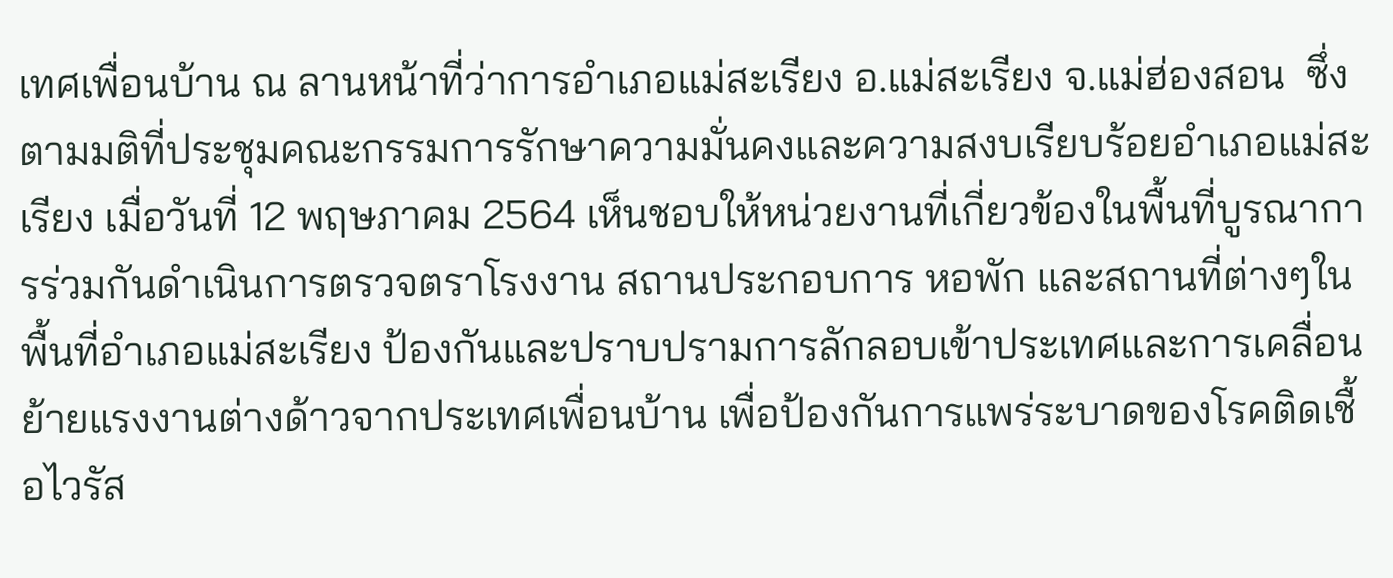เทศเพื่อนบ้าน ณ ลานหน้าที่ว่าการอำเภอแม่สะเรียง อ.แม่สะเรียง จ.แม่ฮ่องสอน  ซึ่งตามมติที่ประชุมคณะกรรมการรักษาความมั่นคงและความสงบเรียบร้อยอำเภอแม่สะเรียง เมื่อวันที่ 12 พฤษภาคม 2564 เห็นชอบให้หน่วยงานที่เกี่ยวข้องในพื้นที่บูรณาการร่วมกันดำเนินการตรวจตราโรงงาน สถานประกอบการ หอพัก และสถานที่ต่างๆในพื้นที่อำเภอแม่สะเรียง ป้องกันและปราบปรามการลักลอบเข้าประเทศและการเคลื่อนย้ายแรงงานต่างด้าวจากประเทศเพื่อนบ้าน เพื่อป้องกันการแพร่ระบาดของโรคติดเชื้อไวรัส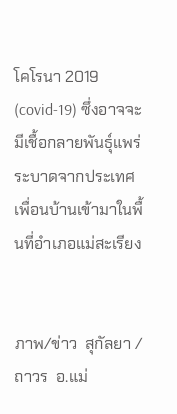โคโรนา 2019 (covid-19) ซึ่งอาจจะมีเชื้อกลายพันธุ์แพร่ระบาดจากประเทศเพื่อนบ้านเข้ามาในพื้นที่อำเภอแม่สะเรียง


ภาพ/ข่าว  สุกัลยา / ถาวร  อ.แม่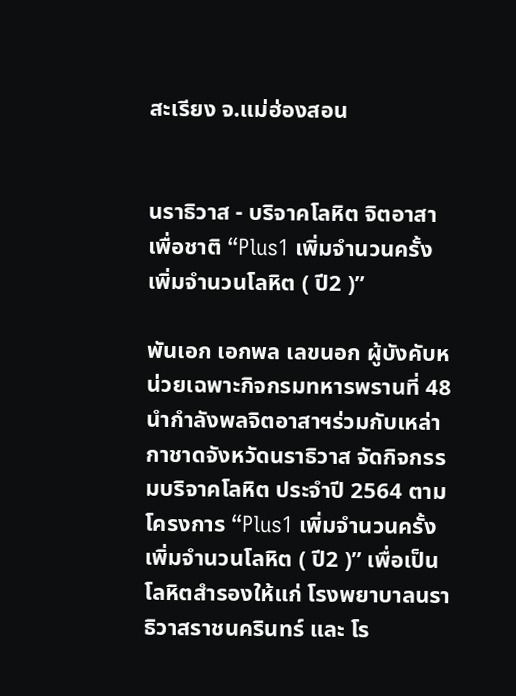สะเรียง จ.แม่ฮ่องสอน


นราธิวาส - บริจาคโลหิต จิตอาสาเพื่อชาติ “Plus1 เพิ่มจำนวนครั้ง เพิ่มจำนวนโลหิต ( ปี2 )”

พันเอก เอกพล เลขนอก ผู้บังคับหน่วยเฉพาะกิจกรมทหารพรานที่ 48 นำกำลังพลจิตอาสาฯร่วมกับเหล่ากาชาดจังหวัดนราธิวาส จัดกิจกรรมบริจาคโลหิต ประจำปี 2564 ตามโครงการ “Plus1 เพิ่มจำนวนครั้ง เพิ่มจำนวนโลหิต ( ปี2 )” เพื่อเป็นโลหิตสำรองให้แก่ โรงพยาบาลนราธิวาสราชนครินทร์ และ โร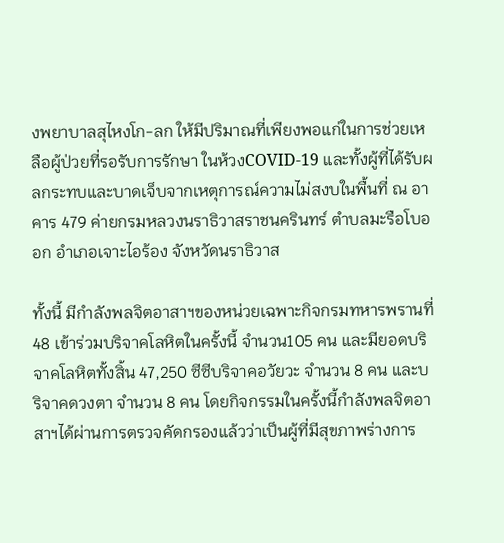งพยาบาลสุไหงโก-ลก ให้มีปริมาณที่เพียงพอแก่ในการช่วยเหลือผู้ป่วยที่รอรับการรักษา ในห้วงCOVID-19 และทั้งผู้ที่ได้รับผลกระทบและบาดเจ็บจากเหตุการณ์ความไม่สงบในพื้นที่ ณ อาคาร 479 ค่ายกรมหลวงนราธิวาสราชนครินทร์ ตำบลมะรือโบออก อำเภอเจาะไอร้อง จังหวัดนราธิวาส

ทั้งนี้ มีกำลังพลจิตอาสาฯของหน่วยเฉพาะกิจกรมทหารพรานที่ 48 เข้าร่วมบริจาคโลหิตในครั้งนี้ จำนวน105 คน และมียอดบริจาคโลหิตทั้งสิ้น 47,250 ซีซีบริจาคอวัยวะ จำนวน 8 คน และบริจาคดวงตา จำนวน 8 คน โดยกิจกรรมในครั้งนี้กำลังพลจิตอาสาฯได้ผ่านการตรวจคัดกรองแล้วว่าเป็นผู้ที่มีสุขภาพร่างการ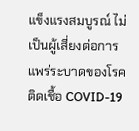แข็งแรงสมบูรณ์ ไม่เป็นผู้เสี่ยงต่อการแพร่ระบาดของโรคติดเชื้อ COVID-19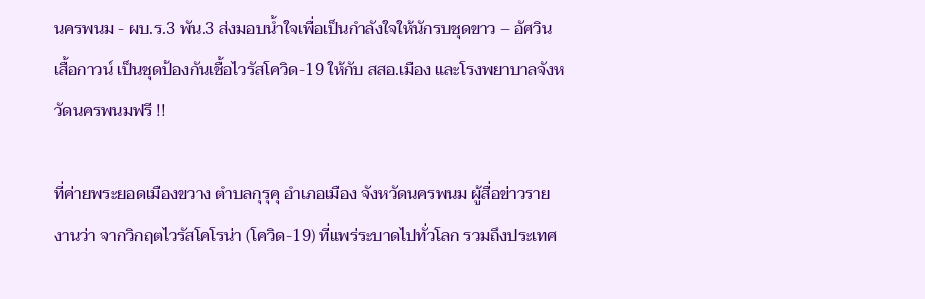นครพนม - ผบ.ร.3 พัน.3 ส่งมอบน้ำใจเพื่อเป็นกำลังใจให้นักรบชุดขาว – อัศวินเสื้อกาวน์ เป็นชุดป้องกันเชื้อไวรัสโควิด-19 ให้กับ สสอ.เมือง และโรงพยาบาลจังหวัดนครพนมฟรี !!

ที่ค่ายพระยอดเมืองขวาง ตำบลกุรุคุ อำเภอเมือง จังหวัดนครพนม ผู้สื่อข่าวรายงานว่า จากวิกฤตไวรัสโคโรน่า (โควิด-19) ที่แพร่ระบาดไปทั่วโลก รวมถึงประเทศ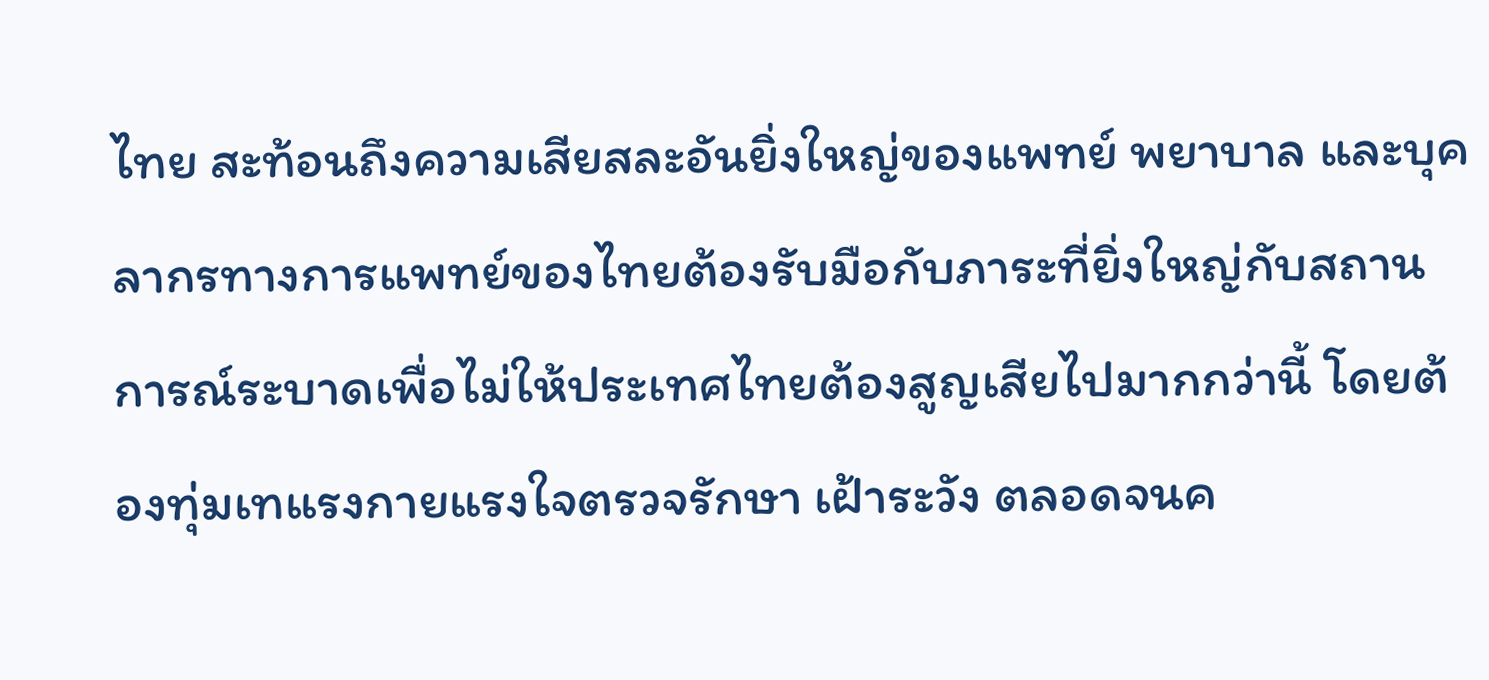ไทย สะท้อนถึงความเสียสละอันยิ่งใหญ่ของแพทย์ พยาบาล และบุคลากรทางการแพทย์ของไทยต้องรับมือกับภาระที่ยิ่งใหญ่กับสถานการณ์ระบาดเพื่อไม่ให้ประเทศไทยต้องสูญเสียไปมากกว่านี้ โดยต้องทุ่มเทแรงกายแรงใจตรวจรักษา เฝ้าระวัง ตลอดจนค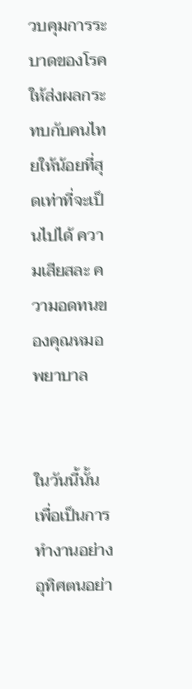วบคุมการระบาดของโรคให้ส่งผลกระทบกับคนไทยให้น้อยที่สุดเท่าที่จะเป็นไปได้ ความเสียสละ ความอดทนของคุณหมอ พยาบาล


ในวันนี้นั้น เพื่อเป็นการทำงานอย่างอุทิศตนอย่า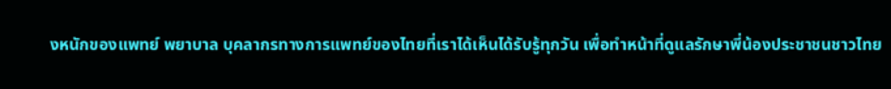งหนักของแพทย์ พยาบาล บุคลากรทางการแพทย์ของไทยที่เราได้เห็นได้รับรู้ทุกวัน เพื่อทำหน้าที่ดูแลรักษาพี่น้องประชาชนชาวไทย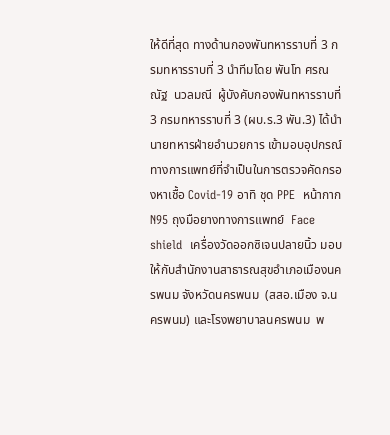ให้ดีที่สุด ทางด้านกองพันทหารราบที่ 3 กรมทหารราบที่ 3 นำทีมโดย พันโท ศรณณัฐ  นวลมณี  ผู้บังคับกองพันทหารราบที่ 3 กรมทหารราบที่ 3 (ผบ.ร.3 พัน.3) ได้นำนายทหารฝ่ายอำนวยการ เข้ามอบอุปกรณ์ทางการแพทย์ที่จำเป็นในการตรวจคัดกรองหาเชื้อ Covid-19 อาทิ ชุด PPE  หน้ากาก N95 ถุงมือยางทางการแพทย์  Face shield  เครื่องวัดออกซิเจนปลายนิ้ว มอบให้กับสำนักงานสาธารณสุขอำเภอเมืองนครพนม จังหวัดนครพนม  (สสอ.เมือง จ.นครพนม) และโรงพยาบาลนครพนม  พ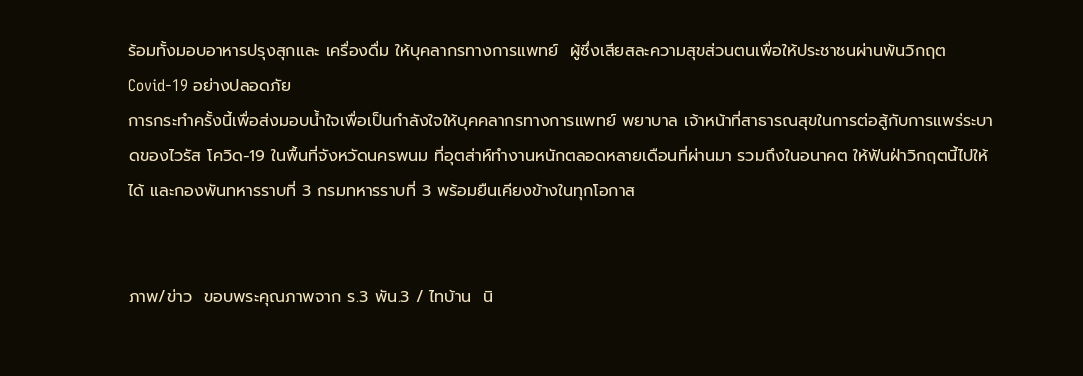ร้อมทั้งมอบอาหารปรุงสุกและ เครื่องดื่ม ให้บุคลากรทางการแพทย์  ผู้ซึ่งเสียสละความสุขส่วนตนเพื่อให้ประชาชนผ่านพ้นวิกฤต Covid-19 อย่างปลอดภัย
การกระทำครั้งนี้เพื่อส่งมอบน้ำใจเพื่อเป็นกำลังใจให้บุคคลากรทางการแพทย์ พยาบาล เจ้าหน้าที่สาธารณสุขในการต่อสู้กับการแพร่ระบาดของไวรัส โควิด-19 ในพื้นที่จังหวัดนครพนม ที่อุตส่าห์ทำงานหนักตลอดหลายเดือนที่ผ่านมา รวมถึงในอนาคต ให้ฟันฝ่าวิกฤตนี้ไปให้ได้ และกองพันทหารราบที่ 3 กรมทหารราบที่ 3 พร้อมยืนเคียงข้างในทุกโอกาส


ภาพ/ข่าว  ขอบพระคุณภาพจาก ร.3 พัน.3 / ไทบ้าน  นิ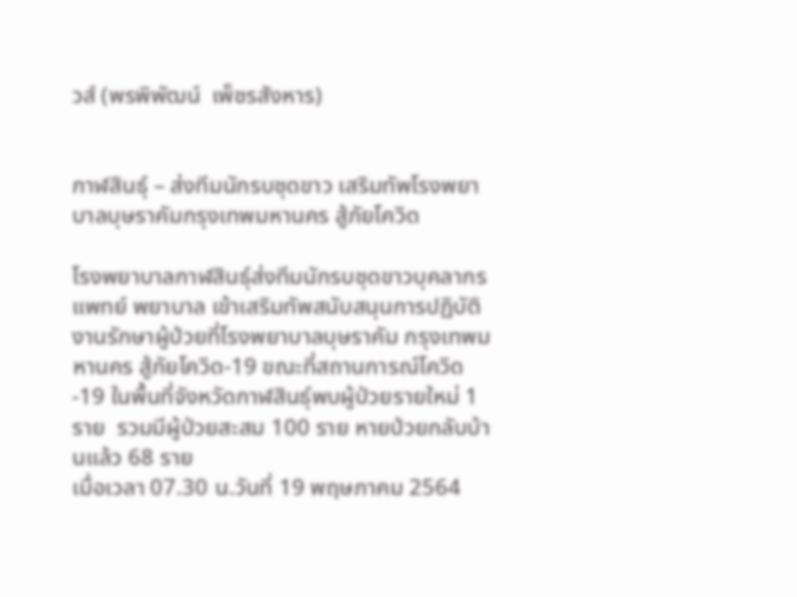วส์ (พรพิพัฒน์  เพ็ชรสังหาร)


กาฬสินธุ์ – ส่งทีมนักรบชุดขาว เสริมทัพโรงพยาบาลบุษราคัมกรุงเทพมหานคร สู้ภัยโควิด

โรงพยาบาลกาฬสินธุ์ส่งทีมนักรบชุดขาวบุคลากรแพทย์ พยาบาล เข้าเสริมทัพสนับสนุนการปฏิบัติงานรักษาผู้ป่วยที่โรงพยาบาลบุษราคัม กรุงเทพมหานคร สู้ภัยโควิด-19 ขณะที่สถานการณ์โควิด-19 ในพื้นที่จังหวัดกาฬสินธุ์พบผู้ป่วยรายใหม่ 1 ราย  รวมมีผู้ป่วยสะสม 100 ราย หายป่วยกลับบ้านแล้ว 68 ราย
เมื่อเวลา 07.30 น.วันที่ 19 พฤษภาคม 2564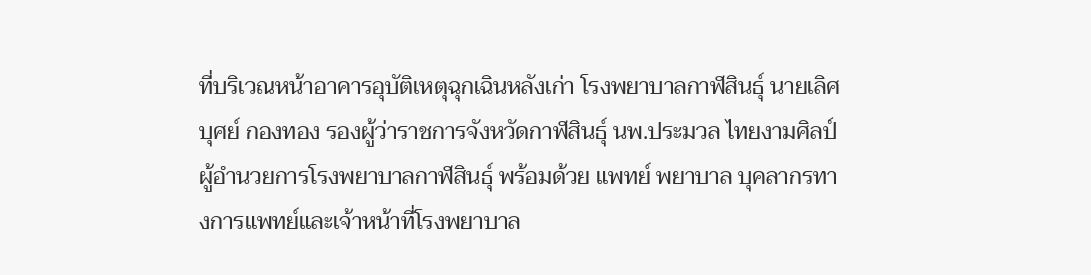ที่บริเวณหน้าอาคารอุบัติเหตุฉุกเฉินหลังเก่า โรงพยาบาลกาฬสินธุ์ นายเลิศบุศย์ กองทอง รองผู้ว่าราชการจังหวัดกาฬสินธุ์ นพ.ประมวล ไทยงามศิลป์ ผู้อำนวยการโรงพยาบาลกาฬสินธุ์ พร้อมด้วย แพทย์ พยาบาล บุคลากรทางการแพทย์และเจ้าหน้าที่โรงพยาบาล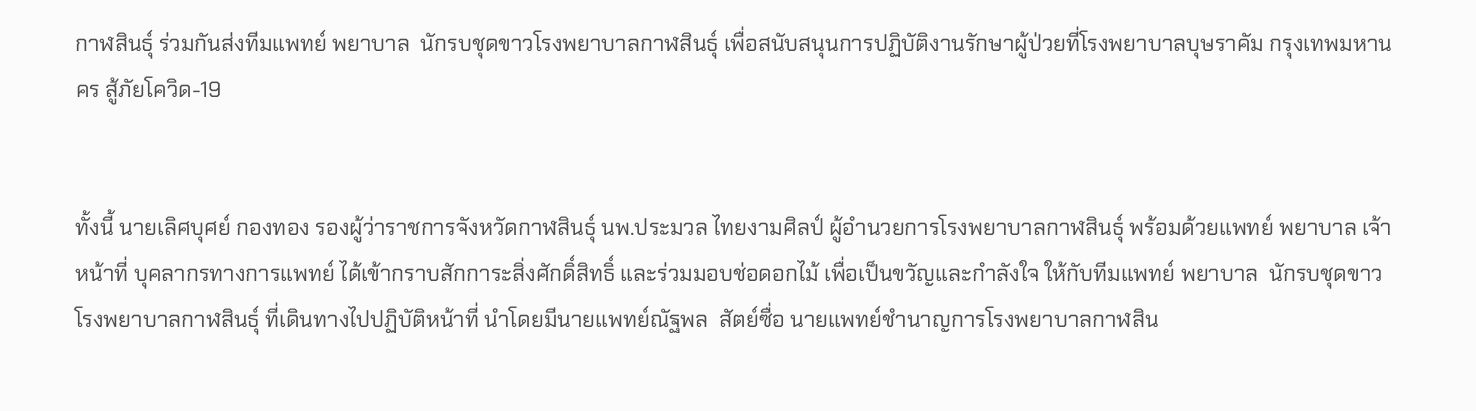กาฬสินธุ์ ร่วมกันส่งทีมแพทย์ พยาบาล  นักรบชุดขาวโรงพยาบาลกาฬสินธุ์ เพื่อสนับสนุนการปฏิบัติงานรักษาผู้ป่วยที่โรงพยาบาลบุษราคัม กรุงเทพมหานคร สู้ภัยโควิด-19


ทั้งนี้ นายเลิศบุศย์ กองทอง รองผู้ว่าราชการจังหวัดกาฬสินธุ์ นพ.ประมวล ไทยงามศิลป์ ผู้อำนวยการโรงพยาบาลกาฬสินธุ์ พร้อมด้วยแพทย์ พยาบาล เจ้าหน้าที่ บุคลากรทางการแพทย์ ได้เข้ากราบสักการะสิ่งศักดิ์สิทธิ์ และร่วมมอบช่อดอกไม้ เพื่อเป็นขวัญและกำลังใจ ให้กับทีมแพทย์ พยาบาล  นักรบชุดขาวโรงพยาบาลกาฬสินธุ์ ที่เดินทางไปปฏิบัติหน้าที่ นำโดยมีนายแพทย์ณัฐพล  สัตย์ซื่อ นายแพทย์ชำนาญการโรงพยาบาลกาฬสิน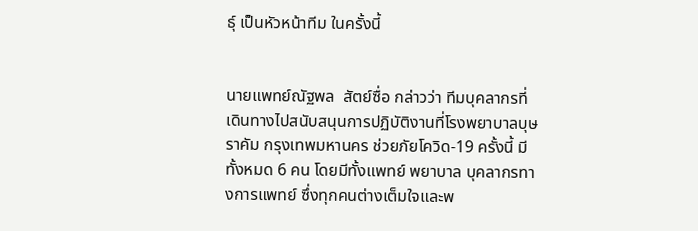ธุ์ เป็นหัวหน้าทีม ในครั้งนี้


นายแพทย์ณัฐพล  สัตย์ซื่อ กล่าวว่า ทีมบุคลากรที่เดินทางไปสนับสนุนการปฏิบัติงานที่โรงพยาบาลบุษราคัม กรุงเทพมหานคร ช่วยภัยโควิด-19 ครั้งนี้ มีทั้งหมด 6 คน โดยมีทั้งแพทย์ พยาบาล บุคลากรทางการแพทย์ ซึ่งทุกคนต่างเต็มใจและพ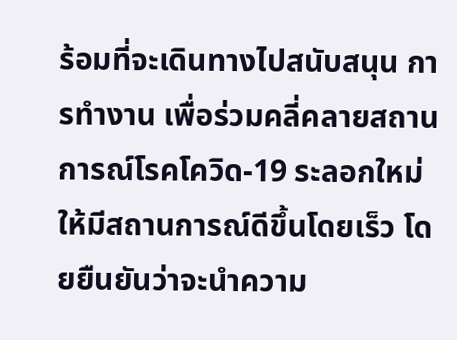ร้อมที่จะเดินทางไปสนับสนุน การทำงาน เพื่อร่วมคลี่คลายสถานการณ์โรคโควิด-19 ระลอกใหม่ ให้มีสถานการณ์ดีขึ้นโดยเร็ว โดยยืนยันว่าจะนำความ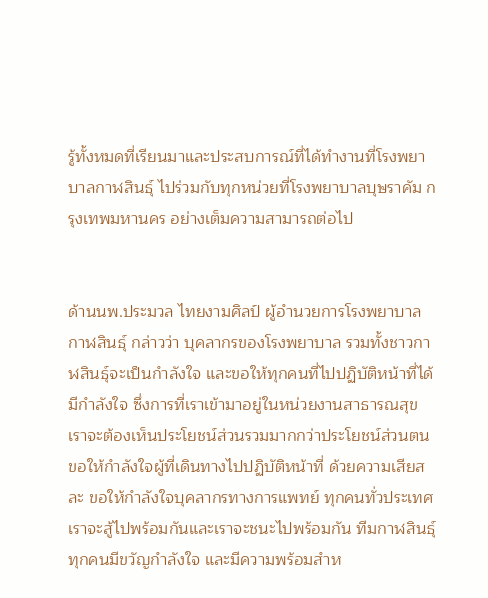รู้ทั้งหมดที่เรียนมาและประสบการณ์ที่ได้ทำงานที่โรงพยาบาลกาฬสินธุ์ ไปร่วมกับทุกหน่วยที่โรงพยาบาลบุษราคัม กรุงเทพมหานคร อย่างเต็มความสามารถต่อไป


ด้านนพ.ประมวล ไทยงามศิลป์ ผู้อำนวยการโรงพยาบาลกาฬสินธุ์ กล่าวว่า บุคลากรของโรงพยาบาล รวมทั้งชาวกาฬสินธุ์จะเป็นกำลังใจ และขอให้ทุกคนที่ไปปฏิบัติหน้าที่ได้มีกำลังใจ ซึ่งการที่เราเข้ามาอยู่ในหน่วยงานสาธารณสุข เราจะต้องเห็นประโยชน์ส่วนรวมมากกว่าประโยชน์ส่วนตน ขอให้กำลังใจผู้ที่เดินทางไปปฏิบัติหน้าที่ ด้วยความเสียสละ ขอให้กำลังใจบุคลากรทางการแพทย์ ทุกคนทั่วประเทศ เราจะสู้ไปพร้อมกันและเราจะชนะไปพร้อมกัน ทีมกาฬสินธุ์ทุกคนมีขวัญกำลังใจ และมีความพร้อมสำห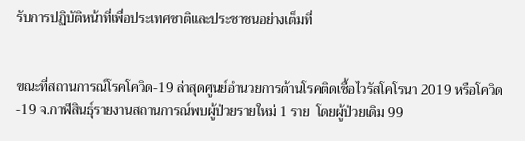รับการปฏิบัติหน้าที่เพื่อประเทศชาติและประชาชนอย่างเต็มที่


ขณะที่สถานการณ์โรคโควิด-19 ล่าสุดศูนย์อำนวยการต้านโรคติดเชื้อไวรัสโคโรนา 2019 หรือโควิด-19 จ.กาฬสินธุ์รายงานสถานการณ์พบผู้ป่วยรายใหม่ 1 ราย  โดยผู้ป่วยเดิม 99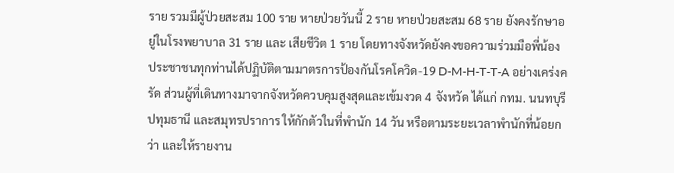ราย รวมมีผู้ป่วยสะสม 100 ราย หายป่วยวันนี้ 2 ราย หายป่วยสะสม 68 ราย ยังคงรักษาอยู่ในโรงพยาบาล 31 ราย และ เสียชีวิต 1 ราย โดยทางจังหวัดยังคงขอความร่วมมือพี่น้องประชาชนทุกท่านได้ปฏิบัติตามมาตรการป้องกันโรคโควิด-19 D-M-H-T-T-A อย่างเคร่งครัด ส่วนผู้ที่เดินทางมาจากจังหวัดควบคุมสูงสุดและเข้มงวด 4 จังหวัด ได้แก่ กทม. นนทบุรี ปทุมธานี และสมุทรปราการ ให้กักตัวในที่พำนัก 14 วัน หรือตามระยะเวลาพำนักที่น้อยกว่า และให้รายงาน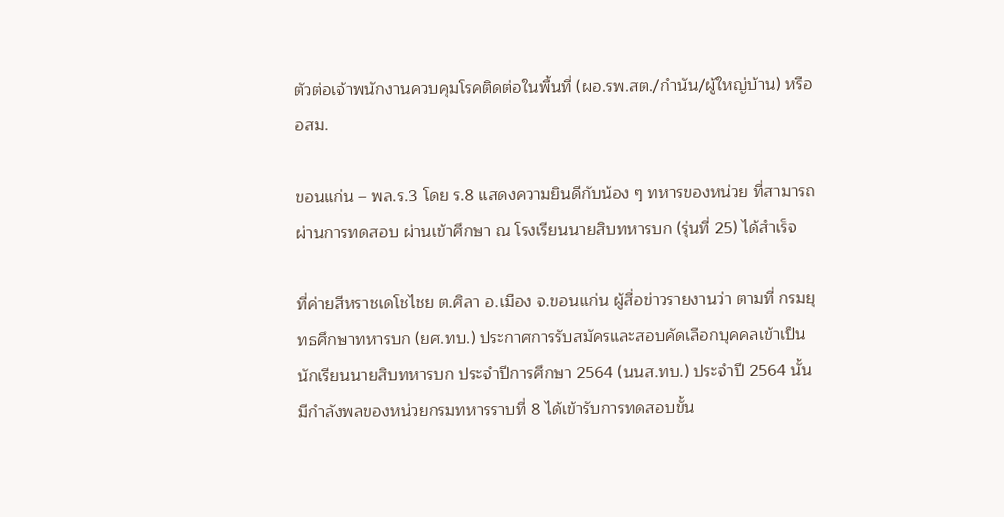ตัวต่อเจ้าพนักงานควบคุมโรคติดต่อในพื้นที่ (ผอ.รพ.สต./กำนัน/ผู้ใหญ่บ้าน) หรือ อสม.

ขอนแก่น – พล.ร.3 โดย ร.8 แสดงความยินดีกับน้อง ๆ ทหารของหน่วย ที่สามารถผ่านการทดสอบ ผ่านเข้าศึกษา ณ โรงเรียนนายสิบทหารบก (รุ่นที่ 25) ได้สำเร็จ

ที่ค่ายสีหราชเดโชไชย ต.ศิลา อ.เมือง จ.ขอนแก่น ผู้สื่อข่าวรายงานว่า ตามที่ กรมยุทธศึกษาทหารบก (ยศ.ทบ.) ประกาศการรับสมัครและสอบคัดเลือกบุคคลเข้าเป็น นักเรียนนายสิบทหารบก ประจำปีการศึกษา 2564 (นนส.ทบ.) ประจำปี 2564 นั้น มีกำลังพลของหน่วยกรมทหารราบที่ 8 ได้เข้ารับการทดสอบขั้น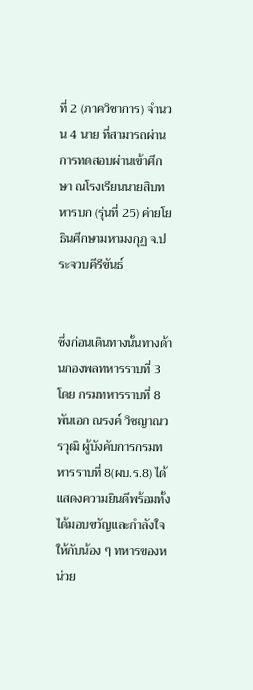ที่ 2 (ภาควิชาการ) จำนวน 4 นาย ที่สามารถผ่านการทดสอบผ่านเข้าศึกษา ณโรงเรียนนายสิบทหารบก (รุ่นที่ 25) ค่ายโยธินศึกษามหามงกุฏ จ.ประจวบคีรีขันธ์


ซึ่งก่อนเดินทางนั้นทางด้านกองพลทหารราบที่ 3 โดย กรมทหารราบที่ 8  พันเอก ณรงค์ วิชญาณวรวุฒิ ผู้บังคับการกรมทหารราบที่ 8(ผบ.ร.8) ได้แสดงความยินดีพร้อมทั้งได้มอบขวัญและกำลังใจให้กับน้อง ๆ ทหารของหน่วย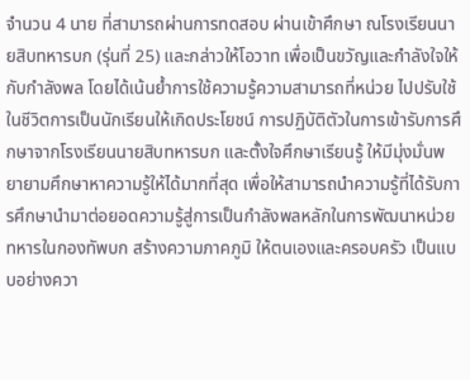จำนวน 4 นาย ที่สามารถผ่านการทดสอบ ผ่านเข้าศึกษา ณโรงเรียนนายสิบทหารบก (รุ่นที่ 25) และกล่าวให้โอวาท เพื่อเป็นขวัญและกำลังใจให้กับกำลังพล โดยได้เน้นย้ำการใช้ความรู้ความสามารถที่หน่วย ไปปรับใช้ในชีวิตการเป็นนักเรียนให้เกิดประโยชน์ การปฏิบัติตัวในการเข้ารับการศึกษาจากโรงเรียนนายสิบทหารบก และตั้งใจศึกษาเรียนรู้ ให้มีมุ่งมั่นพยายามศึกษาหาความรู้ให้ได้มากที่สุด เพื่อให้สามารถนำความรู้ที่ได้รับการศึกษานำมาต่อยอดความรู้สู่การเป็นกำลังพลหลักในการพัฒนาหน่วยทหารในกองทัพบก สร้างความภาคภูมิ ให้ตนเองและครอบครัว เป็นแบบอย่างควา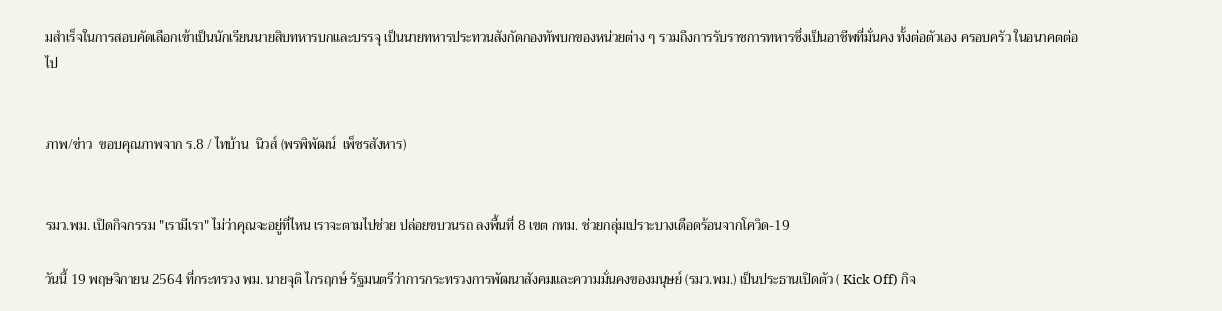มสำเร็จในการสอบคัดเลือกเข้าเป็นนักเรียนนายสิบทหารบกและบรรจุ เป็นนายทหารประทวนสังกัดกองทัพบกของหน่วยต่าง ๆ รวมถึงการรับราชการทหารซึ่งเป็นอาชีพที่มั่นคง ทั้งต่อตัวเอง ครอบครัว ในอนาคตต่อไป


ภาพ/ข่าว  ขอบคุณภาพจาก ร.8 / ไทบ้าน  นิวส์ (พรพิพัฒน์  เพ็ชรสังหาร)


รมว.พม. เปิดกิจกรรม "เรามีเรา" ไม่ว่าคุณจะอยู่ที่ไหน เราจะตามไปช่วย ปล่อยขบวนรถ ลงพื้นที่ 8 เขต กทม. ช่วยกลุ่มเปราะบางเดือดร้อนจากโควิด-19

วันนี้ 19 พฤษจิกายน 2564 ที่กระทรวง พม. นายจุติ ไกรฤกษ์ รัฐมนตรีว่าการกระทรวงการพัฒนาสังคมและความมั่นคงของมนุษย์ (รมว.พม.) เป็นประธานเปิดตัว ( Kick Off) กิจ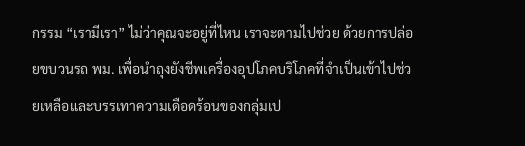กรรม “เรามีเรา” ไม่ว่าคุณจะอยู่ที่ไหน เราจะตามไปช่วย ด้วยการปล่อยขบวนรถ พม. เพื่อนำถุงยังชีพเครื่องอุปโภคบริโภคที่จำเป็นเข้าไปช่วยเหลือและบรรเทาความเดือดร้อนของกลุ่มเป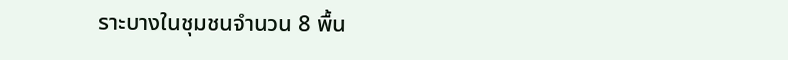ราะบางในชุมชนจำนวน 8 พื้น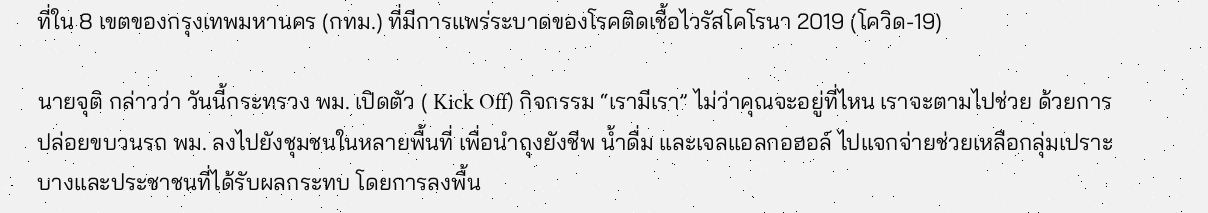ที่ใน 8 เขตของกรุงเทพมหานคร (กทม.) ที่มีการแพร่ระบาดของโรคติดเชื้อไวรัสโคโรนา 2019 (โควิด-19)

นายจุติ กล่าวว่า วันนี้กระทรวง พม. เปิดตัว ( Kick Off) กิจกรรม “เรามีเรา” ไม่ว่าคุณจะอยู่ที่ไหน เราจะตามไปช่วย ด้วยการปล่อยขบวนรถ พม. ลงไปยังชุมชนในหลายพื้นที่ เพื่อนำถุงยังชีพ น้ำดื่ม และเจลแอลกอฮอล์ ไปแจกจ่ายช่วยเหลือกลุ่มเปราะบางและประชาชนที่ได้รับผลกระทบ โดยการลงพื้น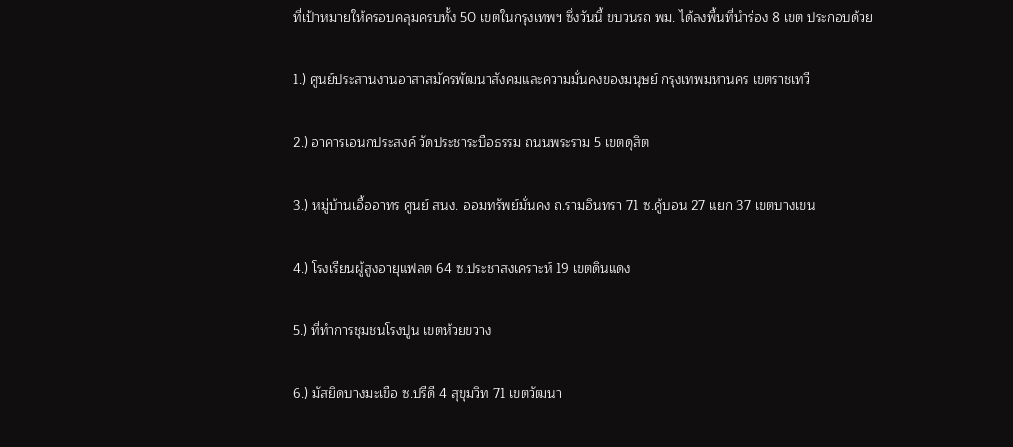ที่เป้าหมายให้ครอบคลุมครบทั้ง 50 เขตในกรุงเทพฯ ซึ่งวันนี้ ขบวนรถ พม. ได้ลงพื้นที่นำร่อง 8 เขต ประกอบด้วย

1.) ศูนย์ประสานงานอาสาสมัครพัฒนาสังคมและความมั่นคงของมนุษย์ กรุงเทพมหานคร เขตราชเทวี

2.) อาคารเอนกประสงค์ วัดประชาระบือธรรม ถนนพระราม 5 เขตดุสิต

3.) หมู่บ้านเอื้ออาทร ศูนย์ สนง. ออมทรัพย์มั่นคง ถ.รามอินทรา 71 ซ.คู้บอน 27 แยก 37 เขตบางเขน

4.) โรงเรียนผู้สูงอายุแฟลต 64 ซ.ประชาสงเคราะห์ 19 เขตดินแดง

5.) ที่ทำการชุมชนโรงปูน เขตห้วยขวาง

6.) มัสยิดบางมะเขือ ซ.ปรีดี 4 สุขุมวิท 71 เขตวัฒนา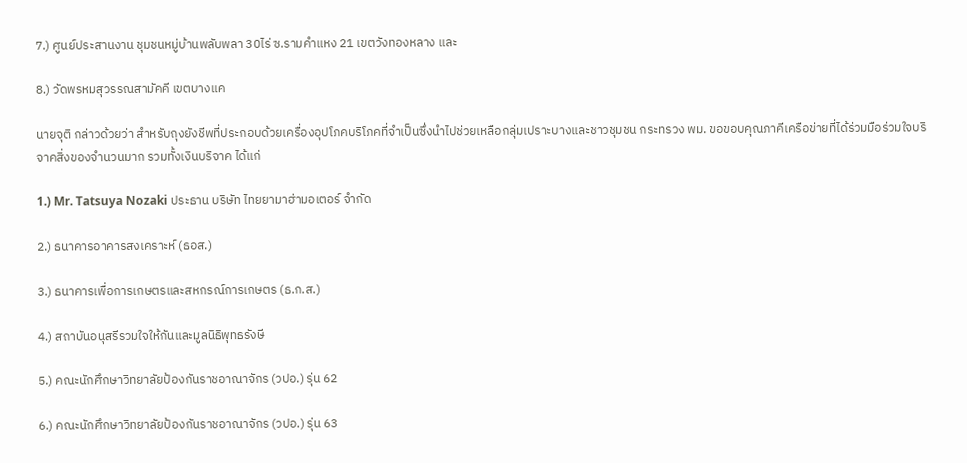7.) ศูนย์ประสานงาน ชุมชนหมู่บ้านพลับพลา 30ไร่ ซ.รามคำแหง 21 เขตวังทองหลาง และ

8.) วัดพรหมสุวรรณสามัคคี เขตบางแค

นายจุติ กล่าวด้วยว่า สำหรับถุงยังชีพที่ประกอบด้วยเครื่องอุปโภคบริโภคที่จำเป็นซึ่งนำไปช่วยเหลือกลุ่มเปราะบางและชาวชุมชน กระทรวง พม. ขอขอบคุณภาคีเครือข่ายที่ได้ร่วมมือร่วมใจบริจาคสิ่งของจำนวนมาก รวมทั้งเงินบริจาค ได้แก่

1.) Mr. Tatsuya Nozaki ประธาน บริษัท ไทยยามาฮ่ามอเตอร์ จำกัด

2.) ธนาคารอาคารสงเคราะห์ (ธอส.)

3.) ธนาคารเพื่อการเกษตรและสหกรณ์การเกษตร (ธ.ก.ส.)

4.) สถาบันอนุสรีรวมใจให้กันและมูลนิธิพุทธรังษี

5.) คณะนักศึกษาวิทยาลัยป้องกันราชอาณาจักร (วปอ.) รุ่น 62

6.) คณะนักศึกษาวิทยาลัยป้องกันราชอาณาจักร (วปอ.) รุ่น 63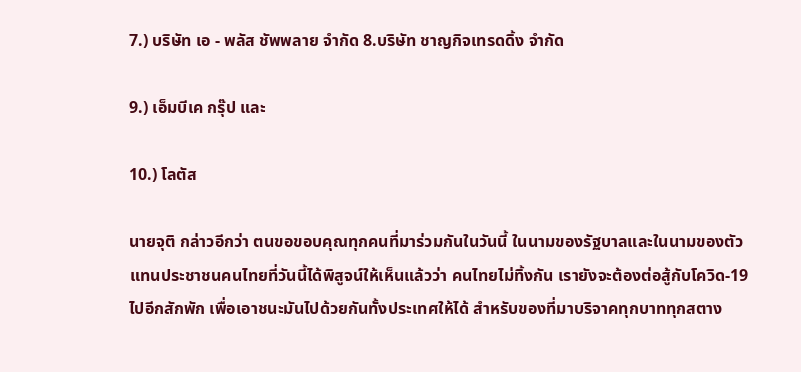7.) บริษัท เอ - พลัส ชัพพลาย จำกัด 8.บริษัท ชาญกิจเทรดดิ้ง จำกัด

9.) เอ็มบีเค กรุ๊ป และ

10.) โลตัส

นายจุติ กล่าวอีกว่า ตนขอขอบคุณทุกคนที่มาร่วมกันในวันนี้ ในนามของรัฐบาลและในนามของตัวแทนประชาชนคนไทยที่วันนี้ได้พิสูจน์ให้เห็นแล้วว่า คนไทยไม่ทิ้งกัน เรายังจะต้องต่อสู้กับโควิด-19 ไปอีกสักพัก เพื่อเอาชนะมันไปด้วยกันทั้งประเทศให้ได้ สำหรับของที่มาบริจาคทุกบาททุกสตาง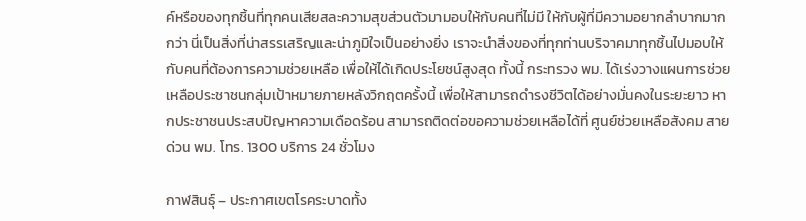ค์หรือของทุกชิ้นที่ทุกคนเสียสละความสุขส่วนตัวมามอบให้กับคนที่ไม่มี ให้กับผู้ที่มีความอยากลำบากมากกว่า นี่เป็นสิ่งที่น่าสรรเสริญและน่าภูมิใจเป็นอย่างยิ่ง เราจะนำสิ่งของที่ทุกท่านบริจาคมาทุกชิ้นไปมอบให้กับคนที่ต้องการความช่วยเหลือ เพื่อให้ได้เกิดประโยชน์สูงสุด ทั้งนี้ กระทรวง พม. ได้เร่งวางแผนการช่วยเหลือประชาชนกลุ่มเป้าหมายภายหลังวิกฤตครั้งนี้ เพื่อให้สามารถดำรงชีวิตได้อย่างมั่นคงในระยะยาว หากประชาชนประสบปัญหาความเดือดร้อน สามารถติดต่อขอความช่วยเหลือได้ที่ ศูนย์ช่วยเหลือสังคม สายด่วน พม. โทร. 1300 บริการ 24 ชั่วโมง

กาฬสินธุ์ – ประกาศเขตโรคระบาดทั้ง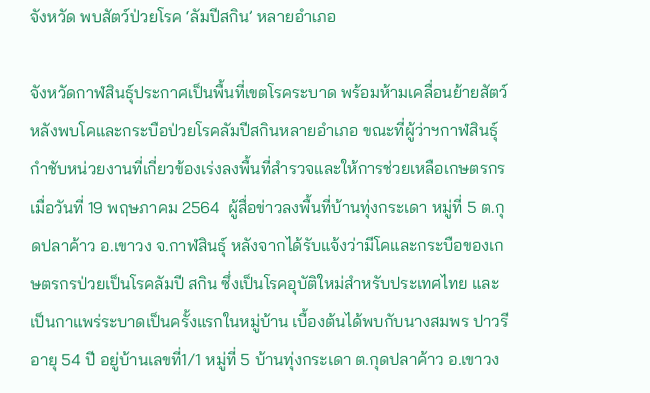จังหวัด พบสัตว์ป่วยโรค ‘ลัมปีสกิน’ หลายอำเภอ

จังหวัดกาฬสินธุ์ประกาศเป็นพื้นที่เขตโรคระบาด พร้อมห้ามเคลื่อนย้ายสัตว์ หลังพบโคและกระบือป่วยโรคลัมปีสกินหลายอำเภอ ขณะที่ผู้ว่าฯกาฬสินธุ์กำชับหน่วยงานที่เกี่ยวข้องเร่งลงพื้นที่สำรวจและให้การช่วยเหลือเกษตรกร
เมื่อวันที่ 19 พฤษภาคม 2564  ผู้สื่อข่าวลงพื้นที่บ้านทุ่งกระเดา หมู่ที่ 5 ต.กุดปลาค้าว อ.เขาวง จ.กาฬสินธุ์ หลังจากได้รับแจ้งว่ามีโคและกระบือของเกษตรกรป่วยเป็นโรคลัมปี สกิน ซึ่งเป็นโรคอุบัติใหม่สำหรับประเทศไทย และเป็นกาแพร่ระบาดเป็นครั้งแรกในหมู่บ้าน เบื้องต้นได้พบกับนางสมพร ปาวรี อายุ 54 ปี อยู่บ้านเลขที่1/1 หมู่ที่ 5 บ้านทุ่งกระเดา ต.กุดปลาค้าว อ.เขาวง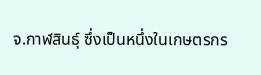จ.กาฬสินธุ์ ซึ่งเป็นหนึ่งในเกษตรกร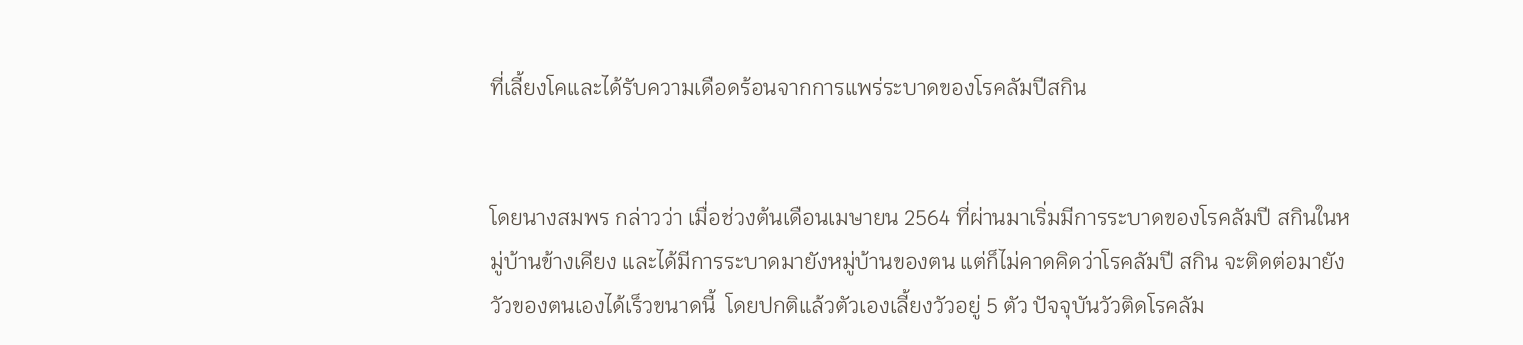ที่เลี้ยงโคและได้รับความเดือดร้อนจากการแพร่ระบาดของโรคลัมปีสกิน


โดยนางสมพร กล่าวว่า เมื่อช่วงต้นเดือนเมษายน 2564 ที่ผ่านมาเริ่มมีการระบาดของโรคลัมปี สกินในหมู่บ้านข้างเคียง และได้มีการระบาดมายังหมู่บ้านของตน แต่ก็ไม่คาดคิดว่าโรคลัมปี สกิน จะติดต่อมายังวัวของตนเองได้เร็วขนาดนี้  โดยปกติแล้วตัวเองเลี้ยงวัวอยู่ 5 ตัว ปัจจุบันวัวติดโรคลัม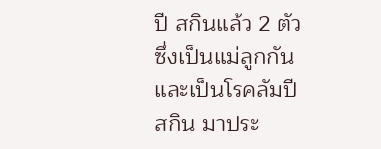ปี สกินแล้ว 2 ตัว ซึ่งเป็นแม่ลูกกัน และเป็นโรคลัมปี สกิน มาประ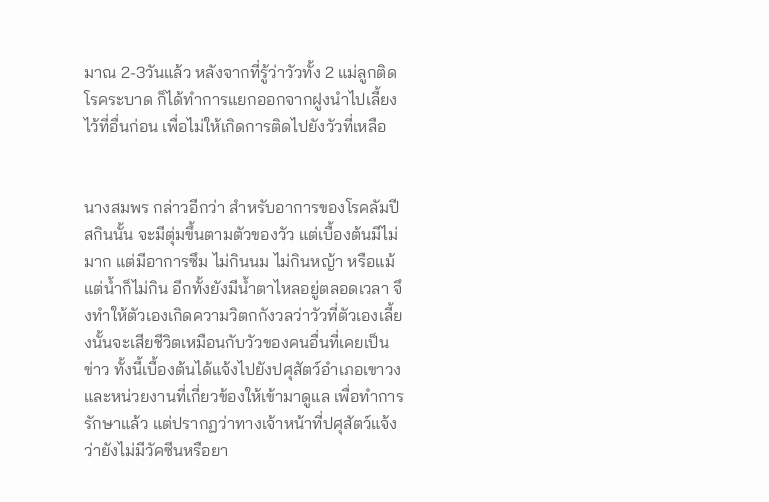มาณ 2-3วันแล้ว หลังจากที่รู้ว่าวัวทั้ง 2 แม่ลูกติดโรคระบาด ก็ได้ทำการแยกออกจากฝูงนำไปเลี้ยงไว้ที่อื่นก่อน เพื่อไม่ให้เกิดการติดไปยังวัวที่เหลือ


นางสมพร กล่าวอีกว่า สำหรับอาการของโรคลัมปี สกินนั้น จะมีตุ่มขึ้นตามตัวของวัว แต่เบื้องต้นมีไม่มาก แต่มีอาการซึม ไม่กินนม ไม่กินหญ้า หรือแม้แต่น้ำก็ไม่กิน อีกทั้งยังมีน้ำตาไหลอยู่ตลอดเวลา จึงทำให้ตัวเองเกิดความวิตกกังวลว่าวัวที่ตัวเองเลี้ยงนั้นจะเสียชีวิตเหมือนกับวัวของคนอื่นที่เคยเป็นข่าว ทั้งนี้เบื้องต้นได้แจ้งไปยังปศุสัตว์อำเภอเขาวงและหน่วยงานที่เกี่ยวข้องให้เข้ามาดูแล เพื่อทำการรักษาแล้ว แต่ปรากฏว่าทางเจ้าหน้าที่ปศุสัตว์แจ้งว่ายังไม่มีวัคซีนหรือยา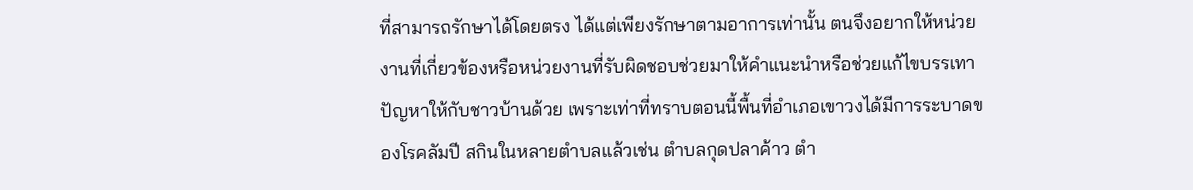ที่สามารถรักษาได้โดยตรง ได้แต่เพียงรักษาตามอาการเท่านั้น ตนจึงอยากให้หน่วยงานที่เกี่ยวข้องหรือหน่วยงานที่รับผิดชอบช่วยมาให้คำแนะนำหรือช่วยแก้ไขบรรเทาปัญหาให้กับชาวบ้านด้วย เพราะเท่าที่ทราบตอนนี้พื้นที่อำเภอเขาวงได้มีการระบาดของโรคลัมปี สกินในหลายตำบลแล้วเช่น ตำบลกุดปลาค้าว ตำ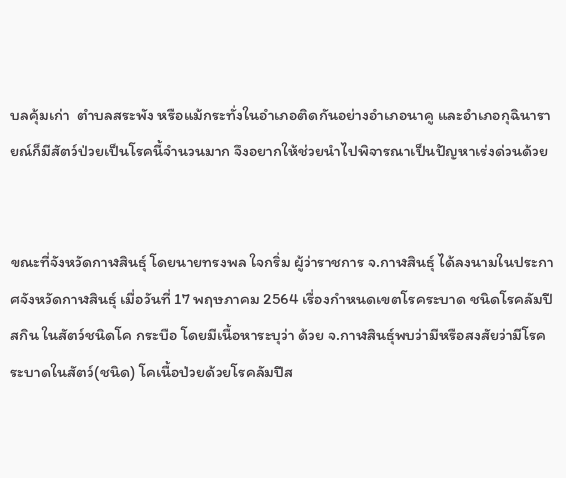บลคุ้มเก่า  ตำบลสระพัง หรือแม้กระทั่งในอำเภอติดกันอย่างอำเภอนาคู และอำเภอกุฉินารายณ์ก็มีสัตว์ป่วยเป็นโรคนี้จำนวนมาก จึงอยากให้ช่วยนำไปพิจารณาเป็นปัญหาเร่งด่วนด้วย


ขณะที่จังหวัดกาฬสินธุ์ โดยนายทรงพล ใจกริ่ม ผู้ว่าราชการ จ.กาฬสินธุ์ ได้ลงนามในประกาศจังหวัดกาฬสินธุ์ เมื่อวันที่ 17 พฤษภาคม 2564 เรื่องกำหนดเขตโรคระบาด ชนิดโรคลัมปีสกิน ในสัตว์ชนิดโค กระบือ โดยมีเนื้อหาระบุว่า ด้วย จ.กาฬสินธุ์พบว่ามีหรือสงสัยว่ามีโรคระบาดในสัตว์(ชนิด) โคเนื้อป่วยด้วยโรคลัมปีส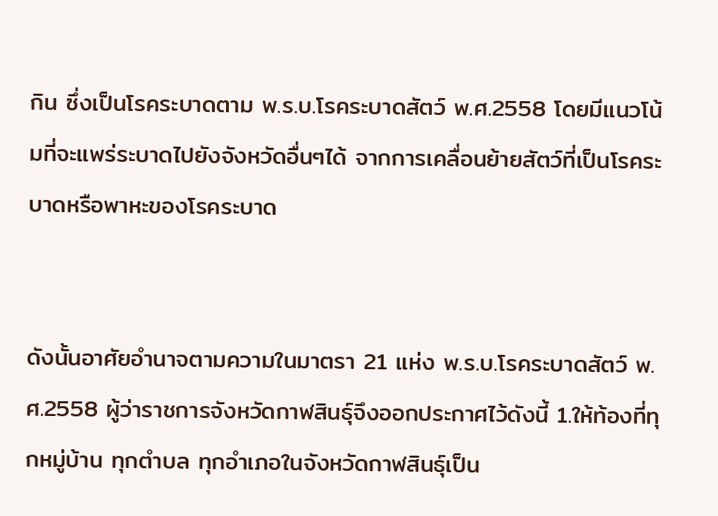กิน ซึ่งเป็นโรคระบาดตาม พ.ร.บ.โรคระบาดสัตว์ พ.ศ.2558 โดยมีแนวโน้มที่จะแพร่ระบาดไปยังจังหวัดอื่นๆได้ จากการเคลื่อนย้ายสัตว์ที่เป็นโรคระบาดหรือพาหะของโรคระบาด


ดังนั้นอาศัยอำนาจตามความในมาตรา 21 แห่ง พ.ร.บ.โรคระบาดสัตว์ พ.ศ.2558 ผู้ว่าราชการจังหวัดกาฬสินธุ์จึงออกประกาศไว้ดังนี้ 1.ให้ท้องที่ทุกหมู่บ้าน ทุกตำบล ทุกอำเภอในจังหวัดกาฬสินธุ์เป็น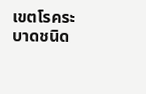เขตโรคระบาดชนิด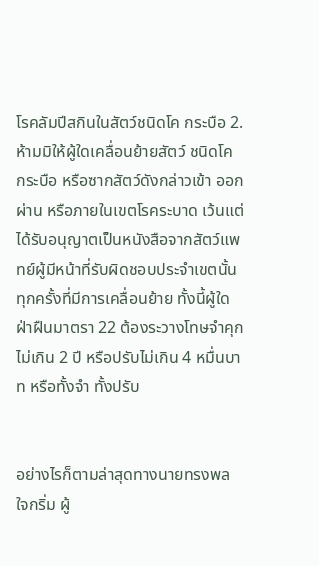โรคลัมปีสกินในสัตว์ชนิดโค กระบือ 2.ห้ามมิให้ผู้ใดเคลื่อนย้ายสัตว์ ชนิดโค กระบือ หรือซากสัตว์ดังกล่าวเข้า ออก ผ่าน หรือภายในเขตโรคระบาด เว้นแต่ได้รับอนุญาตเป็นหนังสือจากสัตว์แพทย์ผู้มีหน้าที่รับผิดชอบประจำเขตนั้นทุกครั้งที่มีการเคลื่อนย้าย ทั้งนี้ผู้ใดฝ่าฝืนมาตรา 22 ต้องระวางโทษจำคุกไม่เกิน 2 ปี หรือปรับไม่เกิน 4 หมื่นบาท หรือทั้งจำ ทั้งปรับ


อย่างไรก็ตามล่าสุดทางนายทรงพล ใจกริ่ม ผู้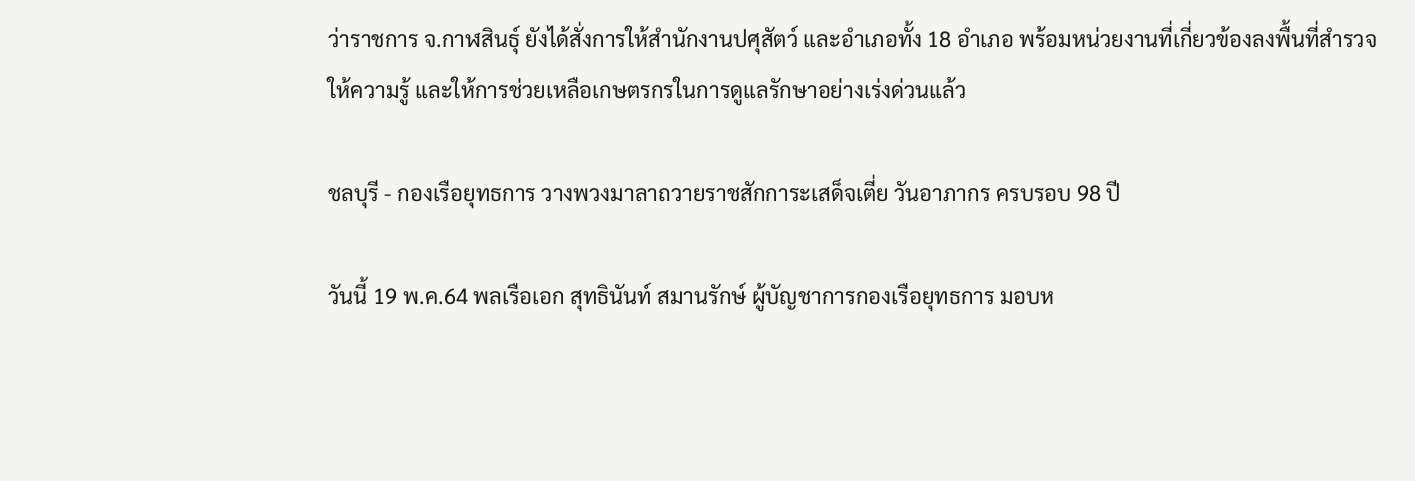ว่าราชการ จ.กาฬสินธุ์ ยังได้สั่งการให้สำนักงานปศุสัตว์ และอำเภอทั้ง 18 อำเภอ พร้อมหน่วยงานที่เกี่ยวข้องลงพื้นที่สำรวจ ให้ความรู้ และให้การช่วยเหลือเกษตรกรในการดูแลรักษาอย่างเร่งด่วนแล้ว

ชลบุรี - กองเรือยุทธการ วางพวงมาลาถวายราชสักการะเสด็จเตี่ย วันอาภากร ครบรอบ 98 ปี

วันนี้ 19 พ.ค.64 พลเรือเอก สุทธินันท์ สมานรักษ์ ผู้บัญชาการกองเรือยุทธการ มอบห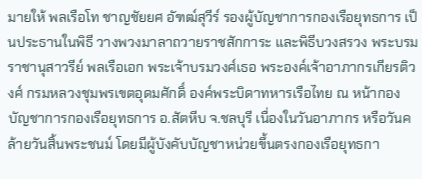มายให้ พลเรือโท ชาญชัยยศ อัฑฒ์สุวีร์ รองผู้บัญชาการกองเรือยุทธการ เป็นประธานในพิธี วางพวงมาลาถวายราชสักการะ และพิธีบวงสรวง พระบรมราชานุสาวรีย์ พลเรือเอก พระเจ้าบรมวงศ์เธอ พระองค์เจ้าอาภากรเกียรติวงศ์ กรมหลวงชุมพรเขตอุดมศักดิ์ องค์พระบิดาทหารเรือไทย ณ หน้ากองบัญชาการกองเรือยุทธการ อ.สัตหีบ จ.ชลบุรี เนื่องในวันอาภากร หรือวันคล้ายวันสิ้นพระชนม์ โดยมีผู้บังคับบัญชาหน่วยขึ้นตรงกองเรือยุทธกา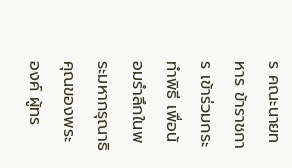ร คณะนายทหาร ข้าราชการ เข้าร่วมกระทำพิธี เพื่อน้อมรำลึกในพระมหากรุณาธิคุณของพระองค์ ผู้ทร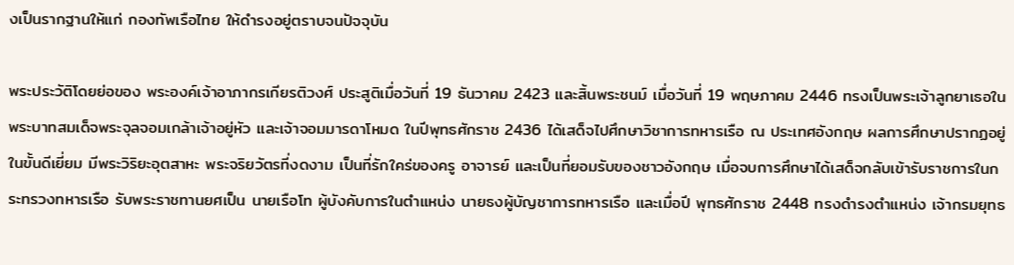งเป็นรากฐานให้แก่ กองทัพเรือไทย ให้ดำรงอยู่ตราบจนปัจจุบัน

พระประวัติโดยย่อของ พระองค์เจ้าอาภากรเกียรติวงศ์ ประสูติเมื่อวันที่ 19 ธันวาคม 2423 และสิ้นพระชนม์ เมื่อวันที่ 19 พฤษภาคม 2446 ทรงเป็นพระเจ้าลูกยาเธอในพระบาทสมเด็จพระจุลจอมเกล้าเจ้าอยู่หัว และเจ้าจอมมารดาโหมด ในปีพุทธศักราช 2436 ได้เสด็จไปศึกษาวิชาการทหารเรือ ณ ประเทศอังกฤษ ผลการศึกษาปรากฏอยู่ในขั้นดีเยี่ยม มีพระวิริยะอุตสาหะ พระจริยวัตรที่งดงาม เป็นที่รักใคร่ของครู อาจารย์ และเป็นที่ยอมรับของชาวอังกฤษ เมื่อจบการศึกษาได้เสด็จกลับเข้ารับราชการในกระทรวงทหารเรือ รับพระราชทานยศเป็น นายเรือโท ผู้บังคับการในตำแหน่ง นายธงผู้บัญชาการทหารเรือ และเมื่อปี พุทธศักราช 2448 ทรงดำรงตำแหน่ง เจ้ากรมยุทธ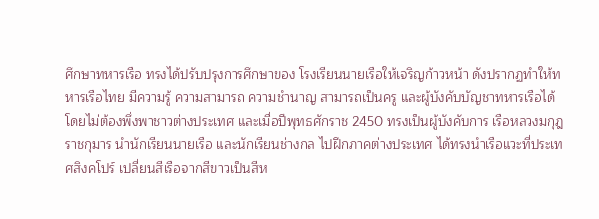ศึกษาทหารเรือ ทรงได้ปรับปรุงการศึกษาของ โรงเรียนนายเรือให้เจริญก้าวหน้า ดังปรากฏทำให้ทหารเรือไทย มีความรู้ ความสามารถ ความชำนาญ สามารถเป็นครู และผู้บังคับบัญชาทหารเรือได้ โดยไม่ต้องพึ่งพาชาวต่างประเทศ และเมื่อปีพุทธศักราช 2450 ทรงเป็นผู้บังคับการ เรือหลวงมกุฎราชกุมาร นำนักเรียนนายเรือ และนักเรียนช่างกล ไปฝึกภาคต่างประเทศ ได้ทรงนำเรือแวะที่ประเทศสิงคโปร์ เปลี่ยนสีเรือจากสีขาวเป็นสีห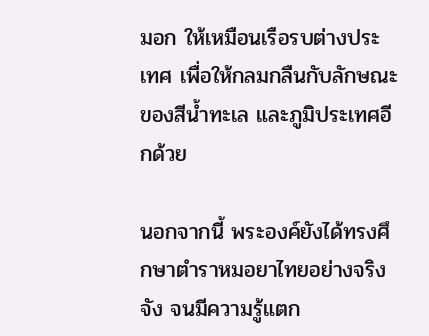มอก ให้เหมือนเรือรบต่างประเทศ เพื่อให้กลมกลืนกับลักษณะของสีน้ำทะเล และภูมิประเทศอีกด้วย

นอกจากนี้ พระองค์ยังได้ทรงศึกษาตำราหมอยาไทยอย่างจริงจัง จนมีความรู้แตก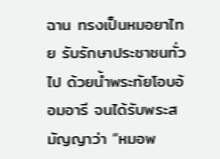ฉาน ทรงเป็นหมอยาไทย รับรักษาประชาชนทั่วไป ด้วยน้ำพระทัยโอบอ้อมอารี จนได้รับพระสมัญญาว่า “หมอพ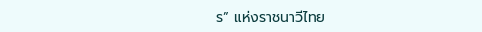ร” แห่งราชนาวีไทย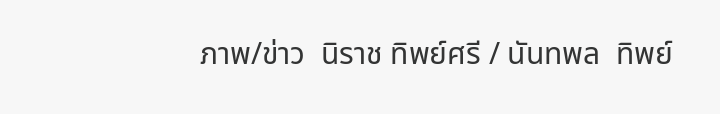ภาพ/ข่าว  นิราช ทิพย์ศรี / นันทพล  ทิพย์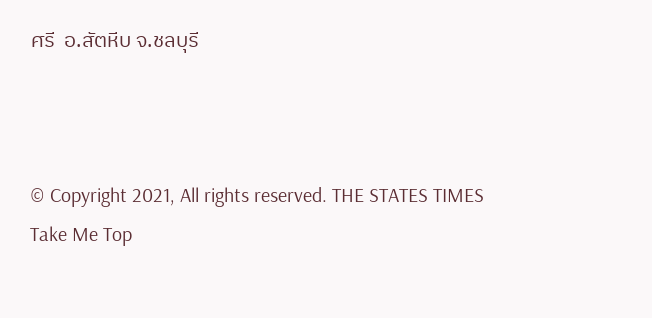ศรี  อ.สัตหีบ จ.ชลบุรี



© Copyright 2021, All rights reserved. THE STATES TIMES
Take Me Top